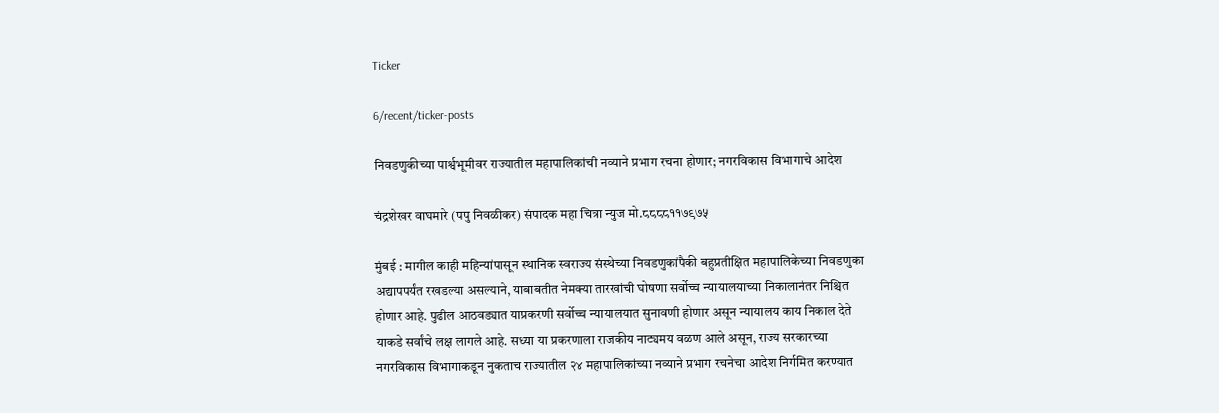Ticker

6/recent/ticker-posts

निवडणुकीच्या पार्श्वभूमीवर राज्यातील महापालिकांची नव्याने प्रभाग रचना होणार; नगरविकास विभागाचे आदेश

चंद्रशेखर वाघमारे (पपु निवळीकर) संपादक महा चित्रा न्युज मो.८८८८११७९७५

मुंबई : मागील काही महिन्यांपासून स्थानिक स्वराज्य संस्थेच्या निवडणुकांपैकी बहुप्रतीक्षित महापालिकेच्या निवडणुका अद्यापपर्यंत रखडल्या असल्याने, याबाबतीत नेमक्या तारखांची घोषणा सर्वोच्च न्यायालयाच्या निकालानंतर निश्चित होणार आहे. पुढील आठवड्यात याप्रकरणी सर्वोच्च न्यायालयात सुनावणी होणार असून न्यायालय काय निकाल देते याकडे सर्वांचे लक्ष लागले आहे. सध्या या प्रकरणाला राजकीय नाट्यमय वळण आले असून, राज्य सरकारच्या नगरविकास विभागाकडून नुकताच राज्यातील २४ महापालिकांच्या नव्याने प्रभाग रचनेचा आदेश निर्गमित करण्यात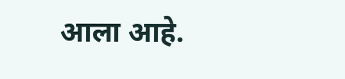आला आहे.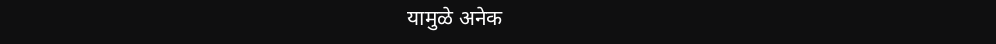यामुळे अनेक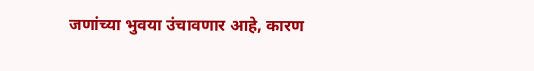जणांच्या भुवया उंचावणार आहे, कारण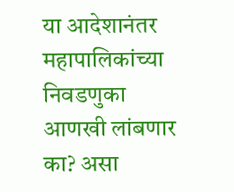या आदेशानंतर महापालिकांच्या निवडणुका आणखी लांबणार का? असा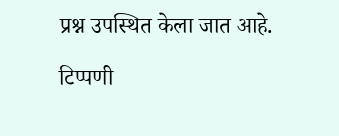प्रश्न उपस्थित केला जात आहे.

टिप्पणी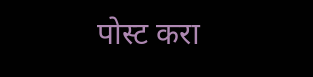पोस्ट करा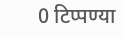0 टिप्पण्या